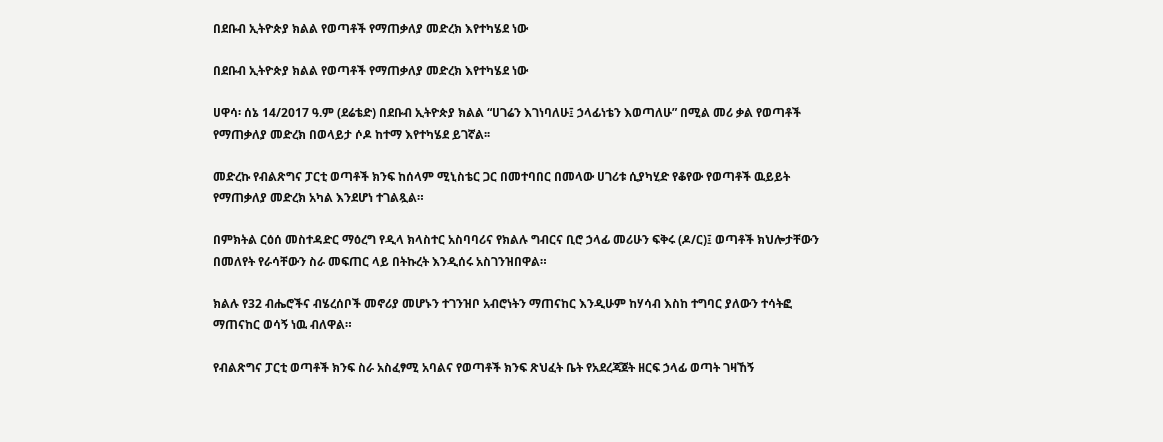በደቡብ ኢትዮጵያ ክልል የወጣቶች የማጠቃለያ መድረክ እየተካሄደ ነው

በደቡብ ኢትዮጵያ ክልል የወጣቶች የማጠቃለያ መድረክ እየተካሄደ ነው

ሀዋሳ፡ ሰኔ 14/2017 ዓ.ም (ደሬቴድ) በደቡብ ኢትዮጵያ ክልል “ሀገሬን እገነባለሁ፤ ኃላፊነቴን እወጣለሁ” በሚል መሪ ቃል የወጣቶች የማጠቃለያ መድረክ በወላይታ ሶዶ ከተማ እየተካሄደ ይገኛል፡፡

መድረኩ የብልጽግና ፓርቲ ወጣቶች ክንፍ ከሰላም ሚኒስቴር ጋር በመተባበር በመላው ሀገሪቱ ሲያካሂድ የቆየው የወጣቶች ዉይይት የማጠቃለያ መድረክ አካል እንደሆነ ተገልጿል።

በምክትል ርዕሰ መስተዳድር ማዕረግ የዲላ ክላስተር አስባባሪና የክልሉ ግብርና ቢሮ ኃላፊ መሪሁን ፍቅሩ (ዶ/ር)፤ ወጣቶች ክህሎታቸውን በመለየት የራሳቸውን ስራ መፍጠር ላይ በትኩረት እንዲሰሩ አስገንዝበዋል።

ክልሉ የ32 ብሔሮችና ብሄረሰቦች መኖሪያ መሆኑን ተገንዝቦ አብሮነትን ማጠናከር እንዲሁም ከሃሳብ እስከ ተግባር ያለውን ተሳትፎ ማጠናከር ወሳኝ ነዉ ብለዋል።

የብልጽግና ፓርቲ ወጣቶች ክንፍ ስራ አስፈፃሚ አባልና የወጣቶች ክንፍ ጽህፈት ቤት የአደረጃጀት ዘርፍ ኃላፊ ወጣት ገዛኸኝ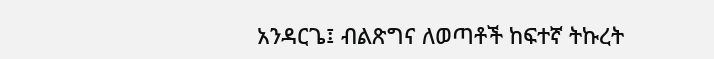አንዳርጌ፤ ብልጽግና ለወጣቶች ከፍተኛ ትኩረት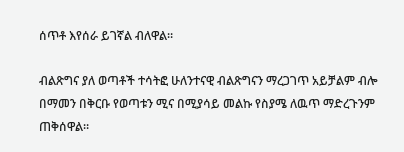ሰጥቶ እየሰራ ይገኛል ብለዋል።

ብልጽግና ያለ ወጣቶች ተሳትፎ ሁለንተናዊ ብልጽግናን ማረጋገጥ አይቻልም ብሎ በማመን በቅርቡ የወጣቱን ሚና በሚያሳይ መልኩ የስያሜ ለዉጥ ማድረጉንም ጠቅሰዋል።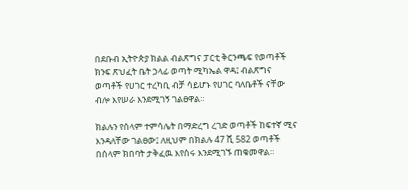በደቡብ ኢትዮጵያ ክልል ብልጽግና ፓርቲ ቅርንጫፍ የወጣቶች ክንፍ ጽህፈት ቤት ኃላፊ ወጣት ሚካኤል ዋዳ፤ ብልጽግና ወጣቶች የሀገር ተረካቢ ብቻ ሳይሆኑ የሀገር ባለቤቶች ናቸው ብሎ እየሠራ እንደሚገኝ ገልፀዋል።

ክልሉን የሰላም ተምሳሌት በማድረግ ረገድ ወጣቶች ከፍተኛ ሚና እንዳለቸው ገልፀው፤ ለዚህም በክልሉ 47 ሺ 582 ወጣቶች በሰላም ክበባት ታቅፈዉ እየሰሩ እንደሚገኙ ጠቁመዋል።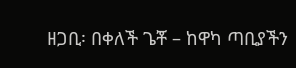ዘጋቢ፡ በቀለች ጌቾ – ከዋካ ጣቢያችን